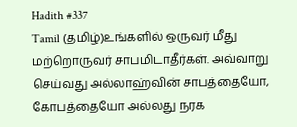Hadith #337
Tamil (தமிழ்)உங்களில் ஒருவர் மீது மற்றொருவர் சாபமிடாதீர்கள். அவ்வாறு செய்வது அல்லாஹ்வின் சாபத்தையோ, கோபத்தையோ அல்லது நரக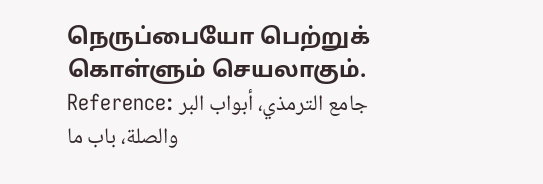நெருப்பையோ பெற்றுக் கொள்ளும் செயலாகும்.
Reference: جامع الترمذي، أبواب البر والصلة، باب ما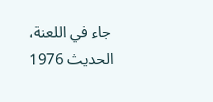جاء في اللعنة، الحدیث 1976